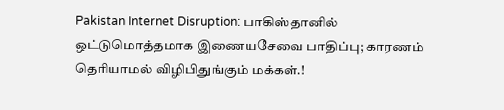Pakistan Internet Disruption: பாகிஸ்தானில் ஒட்டுமொத்தமாக இணையசேவை பாதிப்பு; காரணம் தெரியாமல் விழிபிதுங்கும் மக்கள்.!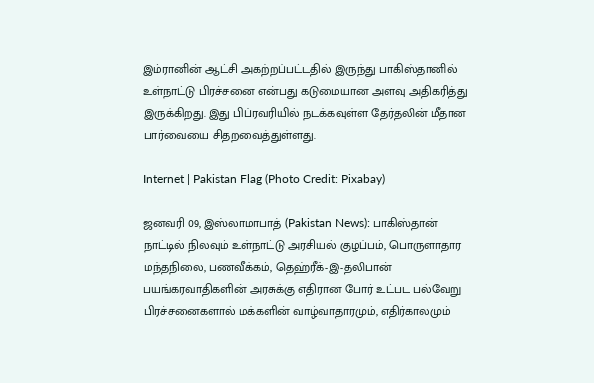இம்ரானின் ஆட்சி அகற்றப்பட்டதில் இருந்து பாகிஸ்தானில் உள்நாட்டு பிரச்சனை என்பது கடுமையான அளவு அதிகரித்து இருக்கிறது. இது பிப்ரவரியில் நடக்கவுள்ள தேர்தலின் மீதான பார்வையை சிதறவைத்துள்ளது.

Internet | Pakistan Flag (Photo Credit: Pixabay)

ஜனவரி 09, இஸ்லாமாபாத் (Pakistan News): பாகிஸ்தான் நாட்டில் நிலவும் உள்நாட்டு அரசியல் குழப்பம், பொருளாதார மந்தநிலை, பணவீக்கம், தெஹ்ரீக்-இ-தலிபான் பயங்கரவாதிகளின் அரசுக்கு எதிரான போர் உட்பட பல்வேறு பிரச்சனைகளால் மக்களின் வாழ்வாதாரமும், எதிர்காலமும்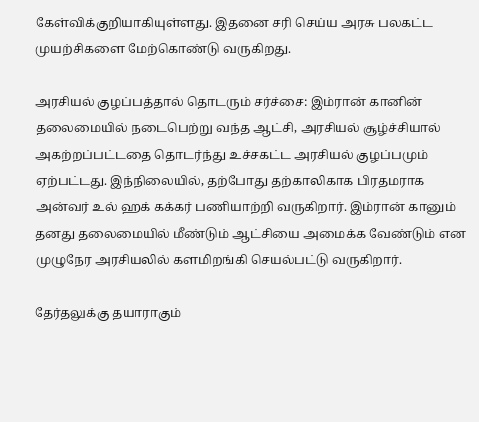கேள்விக்குறியாகியுள்ளது. இதனை சரி செய்ய அரசு பலகட்ட முயற்சிகளை மேற்கொண்டு வருகிறது.

அரசியல் குழப்பத்தால் தொடரும் சர்ச்சை: இம்ரான் கானின் தலைமையில் நடைபெற்று வந்த ஆட்சி, அரசியல் சூழ்ச்சியால் அகற்றப்பட்டதை தொடர்ந்து உச்சகட்ட அரசியல் குழப்பமும் ஏற்பட்டது. இந்நிலையில், தற்போது தற்காலிகாக பிரதமராக அன்வர் உல் ஹக் கக்கர் பணியாற்றி வருகிறார். இம்ரான் கானும் தனது தலைமையில் மீண்டும் ஆட்சியை அமைக்க வேண்டும் என முழுநேர அரசியலில் களமிறங்கி செயல்பட்டு வருகிறார்.

தேர்தலுக்கு தயாராகும்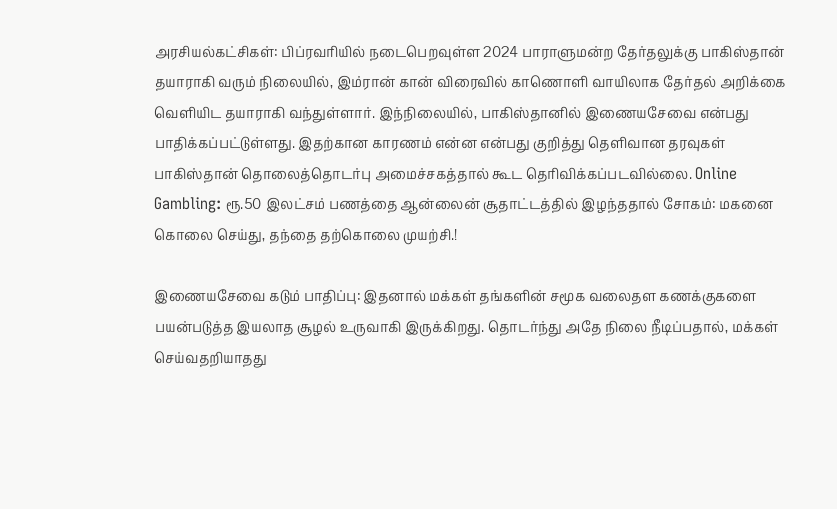அரசியல்கட்சிகள்: பிப்ரவரியில் நடைபெறவுள்ள 2024 பாராளுமன்ற தேர்தலுக்கு பாகிஸ்தான் தயாராகி வரும் நிலையில், இம்ரான் கான் விரைவில் காணொளி வாயிலாக தேர்தல் அறிக்கை வெளியிட தயாராகி வந்துள்ளார். இந்நிலையில், பாகிஸ்தானில் இணையசேவை என்பது பாதிக்கப்பட்டுள்ளது. இதற்கான காரணம் என்ன என்பது குறித்து தெளிவான தரவுகள் பாகிஸ்தான் தொலைத்தொடர்பு அமைச்சகத்தால் கூட தெரிவிக்கப்படவில்லை. Online Gambling: ரூ.50 இலட்சம் பணத்தை ஆன்லைன் சூதாட்டத்தில் இழந்ததால் சோகம்: மகனை கொலை செய்து, தந்தை தற்கொலை முயற்சி.!

இணையசேவை கடும் பாதிப்பு: இதனால் மக்கள் தங்களின் சமூக வலைதள கணக்குகளை பயன்படுத்த இயலாத சூழல் உருவாகி இருக்கிறது. தொடர்ந்து அதே நிலை நீடிப்பதால், மக்கள் செய்வதறியாதது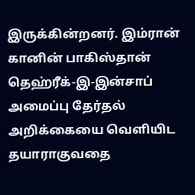இருக்கின்றனர். இம்ரான் கானின் பாகிஸ்தான் தெஹ்ரீக்-இ-இன்சாப் அமைப்பு தேர்தல் அறிக்கையை வெளியிட தயாராகுவதை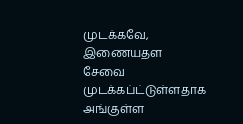முடக்கவே, இணையதள சேவை முடக்கப்ட்டுள்ளதாக அங்குள்ள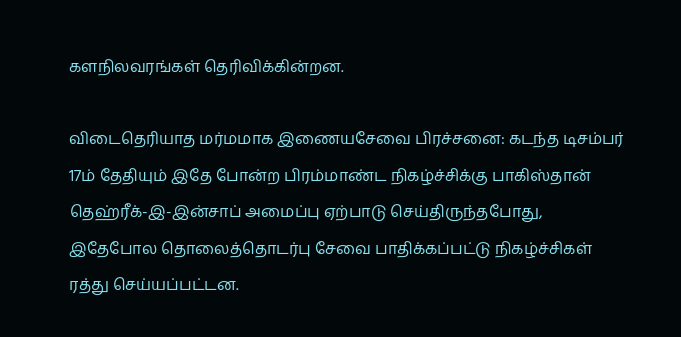களநிலவரங்கள் தெரிவிக்கின்றன.

விடைதெரியாத மர்மமாக இணையசேவை பிரச்சனை: கடந்த டிசம்பர் 17ம் தேதியும் இதே போன்ற பிரம்மாண்ட நிகழ்ச்சிக்கு பாகிஸ்தான் தெஹ்ரீக்-இ-இன்சாப் அமைப்பு ஏற்பாடு செய்திருந்தபோது, இதேபோல தொலைத்தொடர்பு சேவை பாதிக்கப்பட்டு நிகழ்ச்சிகள் ரத்து செய்யப்பட்டன.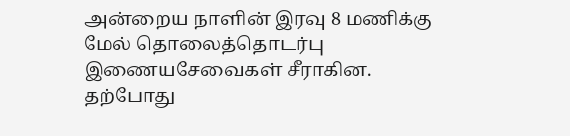அன்றைய நாளின் இரவு 8 மணிக்கு மேல் தொலைத்தொடர்பு இணையசேவைகள் சீராகின. தற்போது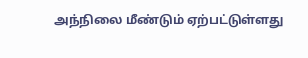அந்நிலை மீண்டும் ஏற்பட்டுள்ளது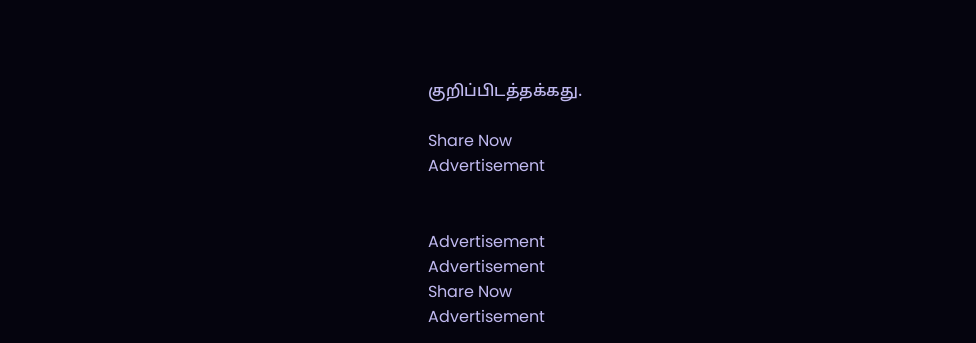குறிப்பிடத்தக்கது.

Share Now
Advertisement


Advertisement
Advertisement
Share Now
Advertisement